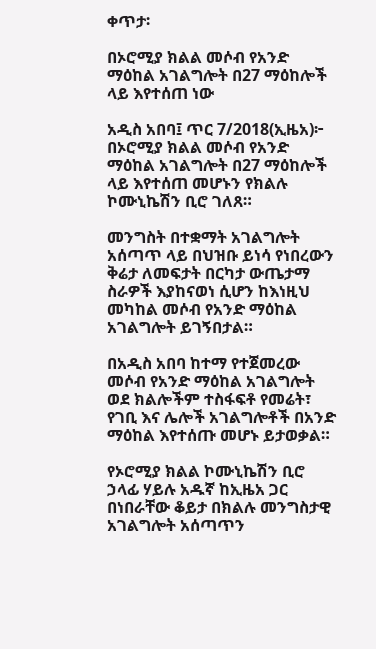ቀጥታ፡

በኦሮሚያ ክልል መሶብ የአንድ ማዕከል አገልግሎት በ27 ማዕከሎች ላይ እየተሰጠ ነው

አዲስ አበባ፤ ጥር 7/2018(ኢዜአ)፦ በኦሮሚያ ክልል መሶብ የአንድ ማዕከል አገልግሎት በ27 ማዕከሎች ላይ እየተሰጠ መሆኑን የክልሉ ኮሙኒኬሽን ቢሮ ገለጸ።

መንግስት በተቋማት አገልግሎት አሰጣጥ ላይ በህዝቡ ይነሳ የነበረውን ቅሬታ ለመፍታት በርካታ ውጤታማ ስራዎች እያከናወነ ሲሆን ከእነዚህ መካከል መሶብ የአንድ ማዕከል አገልግሎት ይገኝበታል።

በአዲስ አበባ ከተማ የተጀመረው መሶብ የአንድ ማዕከል አገልግሎት ወደ ክልሎችም ተስፋፍቶ የመሬት፣ የገቢ እና ሌሎች አገልግሎቶች በአንድ ማዕከል እየተሰጡ መሆኑ ይታወቃል።

የኦሮሚያ ክልል ኮሙኒኬሽን ቢሮ ኃላፊ ሃይሉ አዱኛ ከኢዜአ ጋር በነበራቸው ቆይታ በክልሉ መንግስታዊ አገልግሎት አሰጣጥን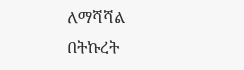ለማሻሻል በትኩረት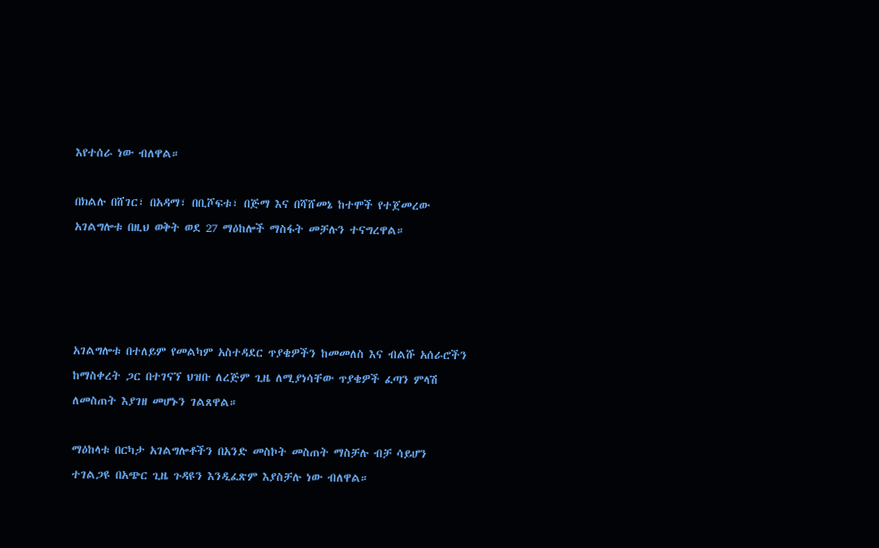እየተሰራ ነው ብለዋል።

በክልሉ በሸገር፣ በአዳማ፣ በቢሾፍቱ፣ በጅማ እና በሻሸመኔ ከተሞች የተጀመረው አገልግሎቱ በዚህ ወቅት ወደ 27 ማዕከሎች ማስፋት መቻሉን ተናግረዋል።




አገልግሎቱ በተለይም የመልካም አስተዳደር ጥያቄዎችን ከመመለስ እና ብልሹ አሰራሮችን ከማስቀረት ጋር በተገናኘ ህዝቡ ለረጅም ጊዜ ለሚያነሳቸው ጥያቄዎች ፈጣን ምላሽ ለመስጠት እያገዘ መሆኑን ገልጸዋል።

ማዕከላቱ በርካታ አገልግሎቶችን በአንድ መስኮት መስጠት ማስቻሉ ብቻ ሳይሆን ተገልጋዩ በአጭር ጊዜ ጉዳዩን እንዲፈጽም እያስቻሉ ነው ብለዋል።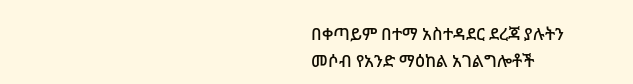በቀጣይም በተማ አስተዳደር ደረጃ ያሉትን መሶብ የአንድ ማዕከል አገልግሎቶች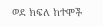ወደ ክፍለ ከተሞች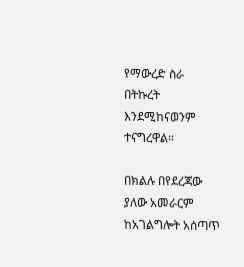የማውረድ ስራ በትኩረት እንደሚከናወንም ተናግረዋል።

በክልሉ በየደረጃው ያለው አመራርም ከአገልግሎት አሰጣጥ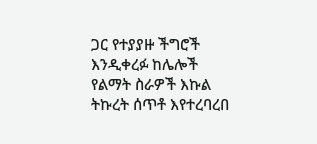ጋር የተያያዙ ችግሮች እንዲቀረፉ ከሌሎች የልማት ስራዎች እኩል ትኩረት ሰጥቶ እየተረባረበ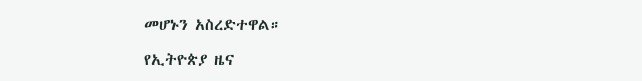መሆኑን አስረድተዋል።

የኢትዮጵያ ዜና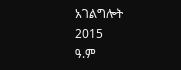አገልግሎት
2015
ዓ.ም